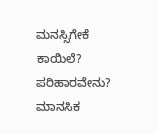ಮನಸ್ಸಿಗೇಕೆ ಕಾಯಿಲೆ? ಪರಿಹಾರವೇನು?
ಮಾನಸಿಕ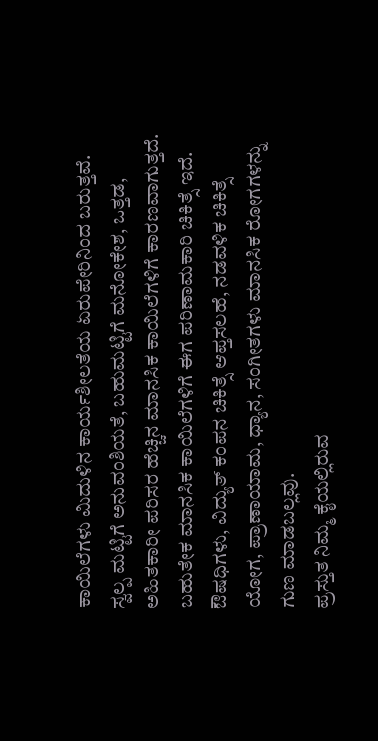ಕಾಯಿಲೆಗಳು ಮಿದುಳಿನ ಕಾರ್ಯಶೀಲತೆಯ ಏರುಪೇರಿನಿಂದ ಬರುತ್ತವೆ. ಸ್ವಲ್ಪ ಮಟ್ಟಿಗೆ ಅನುವಂಶಿಯತೆ, ಬಹುಮಟ್ಟಿಗೆ ಮನೋಕೇಶ, ಒತ್ತಡ, ಅಹಿತಕಾರೀ ಪರಿಸರ ಹೆಚ್ಚಿನ ಮಾನಸಿಕ ಕಾಯಿಲೆಗಳಿಗೆ ಕಾರಣವಾಗುತ್ತದೆ. ಬಹುತೇಕ ಮಾನಸಿಕ ಕಾಯಿಲೆಗಳಿಗೆ ಈಗ ಪರಿಣಾಮಕಾರಿ ಚಿಕಿತ್ಸೆ ಇದೆ. ಔಷಧಿಗಳು, ವಿದ್ಯುತ್ ಕಂಪನ ಚಿಕಿತ್ಸೆ ಆಪ್ತಸಲಹೆ, ನಡವಳಿಕ ಚಿಕಿತ್ಸೆ ಯೋಗ, ಪ್ರಾಣಾಯಾಮ, ಧ್ಯಾನ, ಸಂಗೀತಗಳು ಮಾನಸಿಕ ರೋಗಗಳನ್ನು ಗುಣ ಮಾಡಬಲ್ಲವು.
ಪ್ರಸ್ತುತ ನಿಮ್ಮ ಕೈಯಲ್ಲಿರುವ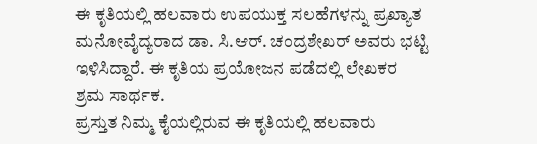ಈ ಕೃತಿಯಲ್ಲಿ ಹಲವಾರು ಉಪಯುಕ್ತ ಸಲಹೆಗಳನ್ನು ಪ್ರಖ್ಯಾತ ಮನೋವೈದ್ಯರಾದ ಡಾ. ಸಿ.ಆರ್. ಚಂದ್ರಶೇಖರ್ ಅವರು ಭಟ್ಟಿ ಇಳಿಸಿದ್ದಾರೆ. ಈ ಕೃತಿಯ ಪ್ರಯೋಜನ ಪಡೆದಲ್ಲಿ ಲೇಖಕರ ಶ್ರಮ ಸಾರ್ಥಕ.
ಪ್ರಸ್ತುತ ನಿಮ್ಮ ಕೈಯಲ್ಲಿರುವ ಈ ಕೃತಿಯಲ್ಲಿ ಹಲವಾರು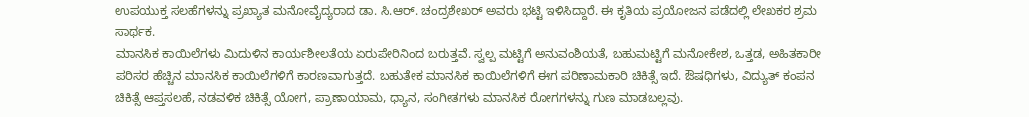ಉಪಯುಕ್ತ ಸಲಹೆಗಳನ್ನು ಪ್ರಖ್ಯಾತ ಮನೋವೈದ್ಯರಾದ ಡಾ. ಸಿ.ಆರ್. ಚಂದ್ರಶೇಖರ್ ಅವರು ಭಟ್ಟಿ ಇಳಿಸಿದ್ದಾರೆ. ಈ ಕೃತಿಯ ಪ್ರಯೋಜನ ಪಡೆದಲ್ಲಿ ಲೇಖಕರ ಶ್ರಮ ಸಾರ್ಥಕ.
ಮಾನಸಿಕ ಕಾಯಿಲೆಗಳು ಮಿದುಳಿನ ಕಾರ್ಯಶೀಲತೆಯ ಏರುಪೇರಿನಿಂದ ಬರುತ್ತವೆ. ಸ್ವಲ್ಪ ಮಟ್ಟಿಗೆ ಅನುವಂಶಿಯತೆ, ಬಹುಮಟ್ಟಿಗೆ ಮನೋಕೇಶ, ಒತ್ತಡ, ಅಹಿತಕಾರೀ ಪರಿಸರ ಹೆಚ್ಚಿನ ಮಾನಸಿಕ ಕಾಯಿಲೆಗಳಿಗೆ ಕಾರಣವಾಗುತ್ತದೆ. ಬಹುತೇಕ ಮಾನಸಿಕ ಕಾಯಿಲೆಗಳಿಗೆ ಈಗ ಪರಿಣಾಮಕಾರಿ ಚಿಕಿತ್ಸೆ ಇದೆ. ಔಷಧಿಗಳು, ವಿದ್ಯುತ್ ಕಂಪನ ಚಿಕಿತ್ಸೆ ಆಪ್ತಸಲಹೆ, ನಡವಳಿಕ ಚಿಕಿತ್ಸೆ ಯೋಗ, ಪ್ರಾಣಾಯಾಮ, ಧ್ಯಾನ, ಸಂಗೀತಗಳು ಮಾನಸಿಕ ರೋಗಗಳನ್ನು ಗುಣ ಮಾಡಬಲ್ಲವು.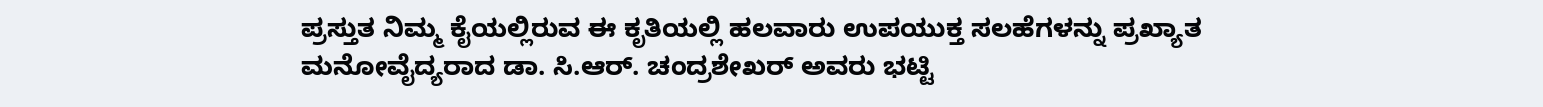ಪ್ರಸ್ತುತ ನಿಮ್ಮ ಕೈಯಲ್ಲಿರುವ ಈ ಕೃತಿಯಲ್ಲಿ ಹಲವಾರು ಉಪಯುಕ್ತ ಸಲಹೆಗಳನ್ನು ಪ್ರಖ್ಯಾತ ಮನೋವೈದ್ಯರಾದ ಡಾ. ಸಿ.ಆರ್. ಚಂದ್ರಶೇಖರ್ ಅವರು ಭಟ್ಟಿ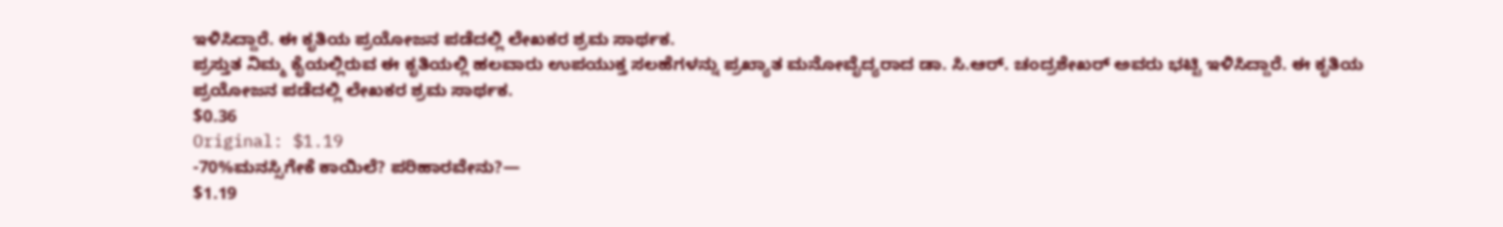ಇಳಿಸಿದ್ದಾರೆ. ಈ ಕೃತಿಯ ಪ್ರಯೋಜನ ಪಡೆದಲ್ಲಿ ಲೇಖಕರ ಶ್ರಮ ಸಾರ್ಥಕ.
ಪ್ರಸ್ತುತ ನಿಮ್ಮ ಕೈಯಲ್ಲಿರುವ ಈ ಕೃತಿಯಲ್ಲಿ ಹಲವಾರು ಉಪಯುಕ್ತ ಸಲಹೆಗಳನ್ನು ಪ್ರಖ್ಯಾತ ಮನೋವೈದ್ಯರಾದ ಡಾ. ಸಿ.ಆರ್. ಚಂದ್ರಶೇಖರ್ ಅವರು ಭಟ್ಟಿ ಇಳಿಸಿದ್ದಾರೆ. ಈ ಕೃತಿಯ ಪ್ರಯೋಜನ ಪಡೆದಲ್ಲಿ ಲೇಖಕರ ಶ್ರಮ ಸಾರ್ಥಕ.
$0.36
Original: $1.19
-70%ಮನಸ್ಸಿಗೇಕೆ ಕಾಯಿಲೆ? ಪರಿಹಾರವೇನು?—
$1.19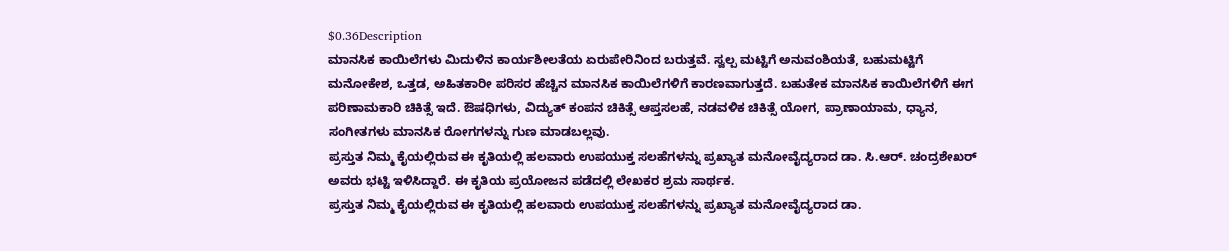$0.36Description
ಮಾನಸಿಕ ಕಾಯಿಲೆಗಳು ಮಿದುಳಿನ ಕಾರ್ಯಶೀಲತೆಯ ಏರುಪೇರಿನಿಂದ ಬರುತ್ತವೆ. ಸ್ವಲ್ಪ ಮಟ್ಟಿಗೆ ಅನುವಂಶಿಯತೆ, ಬಹುಮಟ್ಟಿಗೆ ಮನೋಕೇಶ, ಒತ್ತಡ, ಅಹಿತಕಾರೀ ಪರಿಸರ ಹೆಚ್ಚಿನ ಮಾನಸಿಕ ಕಾಯಿಲೆಗಳಿಗೆ ಕಾರಣವಾಗುತ್ತದೆ. ಬಹುತೇಕ ಮಾನಸಿಕ ಕಾಯಿಲೆಗಳಿಗೆ ಈಗ ಪರಿಣಾಮಕಾರಿ ಚಿಕಿತ್ಸೆ ಇದೆ. ಔಷಧಿಗಳು, ವಿದ್ಯುತ್ ಕಂಪನ ಚಿಕಿತ್ಸೆ ಆಪ್ತಸಲಹೆ, ನಡವಳಿಕ ಚಿಕಿತ್ಸೆ ಯೋಗ, ಪ್ರಾಣಾಯಾಮ, ಧ್ಯಾನ, ಸಂಗೀತಗಳು ಮಾನಸಿಕ ರೋಗಗಳನ್ನು ಗುಣ ಮಾಡಬಲ್ಲವು.
ಪ್ರಸ್ತುತ ನಿಮ್ಮ ಕೈಯಲ್ಲಿರುವ ಈ ಕೃತಿಯಲ್ಲಿ ಹಲವಾರು ಉಪಯುಕ್ತ ಸಲಹೆಗಳನ್ನು ಪ್ರಖ್ಯಾತ ಮನೋವೈದ್ಯರಾದ ಡಾ. ಸಿ.ಆರ್. ಚಂದ್ರಶೇಖರ್ ಅವರು ಭಟ್ಟಿ ಇಳಿಸಿದ್ದಾರೆ. ಈ ಕೃತಿಯ ಪ್ರಯೋಜನ ಪಡೆದಲ್ಲಿ ಲೇಖಕರ ಶ್ರಮ ಸಾರ್ಥಕ.
ಪ್ರಸ್ತುತ ನಿಮ್ಮ ಕೈಯಲ್ಲಿರುವ ಈ ಕೃತಿಯಲ್ಲಿ ಹಲವಾರು ಉಪಯುಕ್ತ ಸಲಹೆಗಳನ್ನು ಪ್ರಖ್ಯಾತ ಮನೋವೈದ್ಯರಾದ ಡಾ.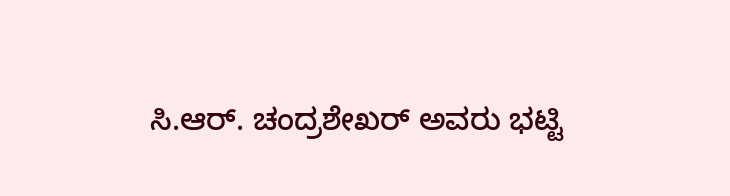ಸಿ.ಆರ್. ಚಂದ್ರಶೇಖರ್ ಅವರು ಭಟ್ಟಿ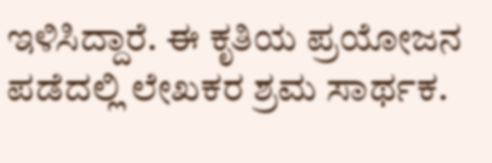ಇಳಿಸಿದ್ದಾರೆ. ಈ ಕೃತಿಯ ಪ್ರಯೋಜನ ಪಡೆದಲ್ಲಿ ಲೇಖಕರ ಶ್ರಮ ಸಾರ್ಥಕ.